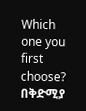Which one you first choose? በቅድሚያ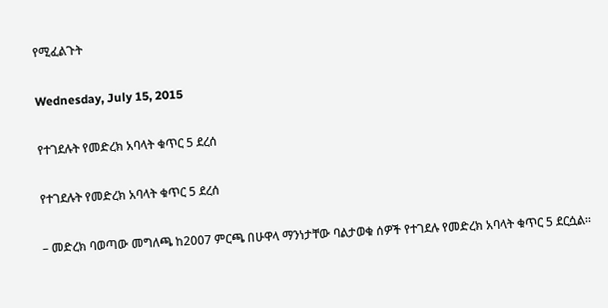የሚፈልጉት

Wednesday, July 15, 2015

የተገደሉት የመድረክ አባላት ቁጥር 5 ደረሰ

የተገደሉት የመድረክ አባላት ቁጥር 5 ደረሰ

– መድረክ ባወጣው መግለጫ ከ2007 ምርጫ በሁዋላ ማንነታቸው ባልታወቁ ሰዎች የተገደሉ የመድረክ አባላት ቁጥር 5 ደርሷል።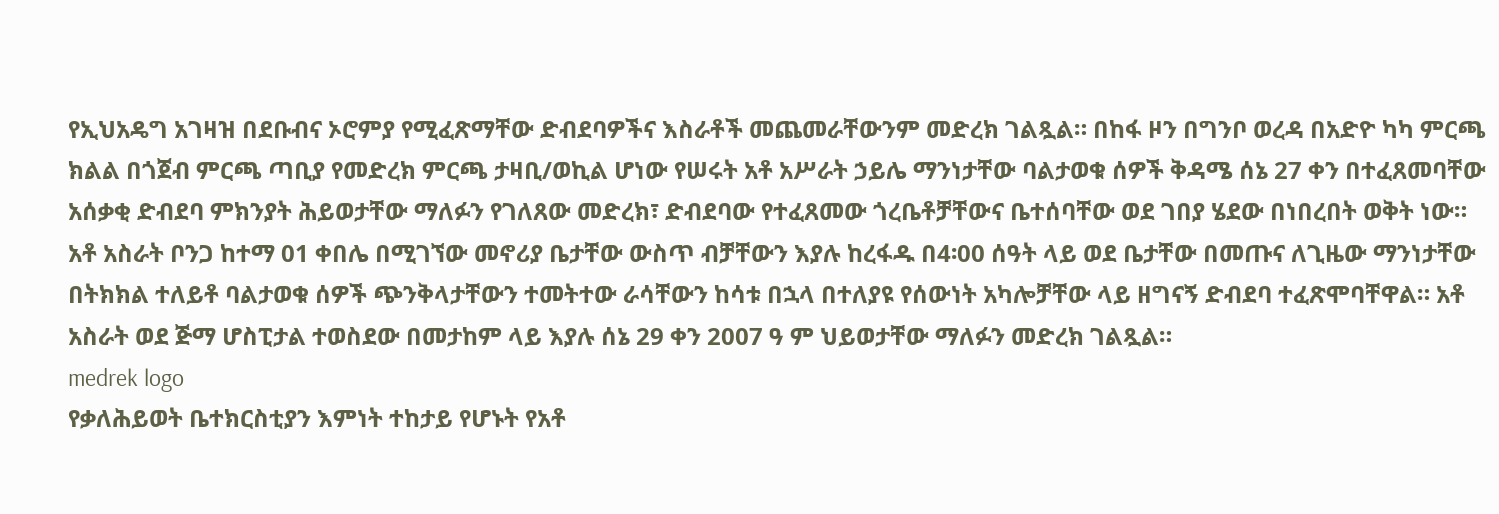የኢህአዴግ አገዛዝ በደቡብና ኦሮምያ የሚፈጽማቸው ድብደባዎችና እስራቶች መጨመራቸውንም መድረክ ገልጿል። በከፋ ዞን በግንቦ ወረዳ በአድዮ ካካ ምርጫ ክልል በጎጀብ ምርጫ ጣቢያ የመድረክ ምርጫ ታዛቢ/ወኪል ሆነው የሠሩት አቶ አሥራት ኃይሌ ማንነታቸው ባልታወቁ ሰዎች ቅዳሜ ሰኔ 27 ቀን በተፈጸመባቸው አሰቃቂ ድብደባ ምክንያት ሕይወታቸው ማለፉን የገለጸው መድረክ፣ ድብደባው የተፈጸመው ጎረቤቶቻቸውና ቤተሰባቸው ወደ ገበያ ሄደው በነበረበት ወቅት ነው። አቶ አስራት ቦንጋ ከተማ 01 ቀበሌ በሚገኘው መኖሪያ ቤታቸው ውስጥ ብቻቸውን እያሉ ከረፋዱ በ4፡00 ሰዓት ላይ ወደ ቤታቸው በመጡና ለጊዜው ማንነታቸው በትክክል ተለይቶ ባልታወቁ ሰዎች ጭንቅላታቸውን ተመትተው ራሳቸውን ከሳቱ በኋላ በተለያዩ የሰውነት አካሎቻቸው ላይ ዘግናኝ ድብደባ ተፈጽሞባቸዋል። አቶ አስራት ወደ ጅማ ሆስፒታል ተወስደው በመታከም ላይ እያሉ ሰኔ 29 ቀን 2007 ዓ ም ህይወታቸው ማለፉን መድረክ ገልጿል።
medrek logo
የቃለሕይወት ቤተክርስቲያን እምነት ተከታይ የሆኑት የአቶ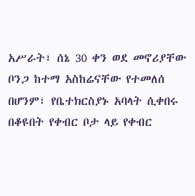አሥራት፣ ሰኔ 30 ቀን ወደ መኖሪያቸው ቦንጋ ከተማ አስከሬናቸው የተመለሰ በሆንም፣ የቤተክርስያኑ አባላት ሲቀበሩ በቆዩበት የቀብር ቦታ ላይ የቀብር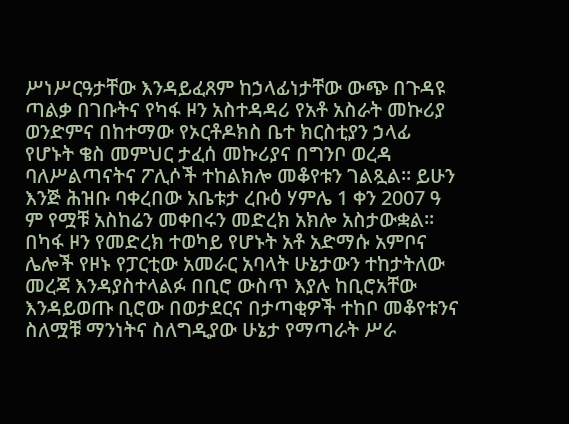ሥነሥርዓታቸው እንዳይፈጸም ከኃላፊነታቸው ውጭ በጉዳዩ ጣልቃ በገቡትና የካፋ ዞን አስተዳዳሪ የአቶ አስራት መኩሪያ ወንድምና በከተማው የኦርቶዶክስ ቤተ ክርስቲያን ኃላፊ የሆኑት ቄስ መምህር ታፈሰ መኩሪያና በግንቦ ወረዳ ባለሥልጣናትና ፖሊሶች ተከልክሎ መቆየቱን ገልጿል። ይሁን እንጅ ሕዝቡ ባቀረበው አቤቱታ ረቡዕ ሃምሌ 1 ቀን 2007 ዓ ም የሟቹ አስከሬን መቀበሩን መድረክ አክሎ አስታውቋል። በካፋ ዞን የመድረክ ተወካይ የሆኑት አቶ አድማሱ አምቦና ሌሎች የዞኑ የፓርቲው አመራር አባላት ሁኔታውን ተከታትለው መረጃ እንዳያስተላልፉ በቢሮ ውስጥ እያሉ ከቢሮአቸው እንዳይወጡ ቢሮው በወታደርና በታጣቂዎች ተከቦ መቆየቱንና ስለሟቹ ማንነትና ስለግዲያው ሁኔታ የማጣራት ሥራ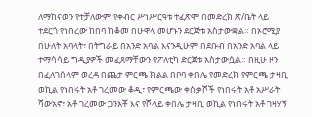ለማከናወን የተቻለውም የቀብር ሥነሥርዓቱ ተፈጽሞ በመድረክ ጽ/ቤት ላይ ተደርጎ የነበረው ከበባ ከቆመ በሁዋላ መሆኑን ደርጅቱ አስታውቋል። በኦሮሚያ በሁለት አባላት፣ በትግራይ በአንድ አባል እናንዲሁም በደቡብ በአንድ አባል ላይ ተማሳሳይ ግዲያዎች መፈጸማቸውን የፖለቲካ ድርጀቱ አስታውሷል። በዚሁ ዞን በፈለገሰላም ወረዳ በጨታ ምርጫ ክልል በቦባ ቀበሌ የመድረክ የምርጫ ታዛቢ ወኪል የነበሩት አቶ ገረመው ቆዲ፣ የምርጫው ቀስቃሾች የነበሩት አቶ አሥራት ሻውአኖ፣ አቶ ገረመው ጋንአቾ እና የሾላይ ቀበሌ ታዛቢ ወኪል የነበሩት አቶ ገዛሃኝ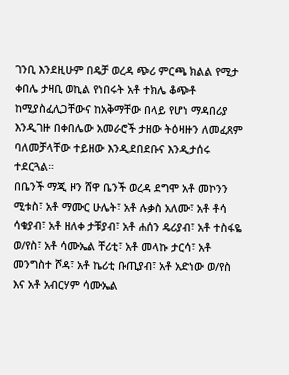ገንቢ እንደዚሁም በዴቻ ወረዳ ጭሪ ምርጫ ክልል የሚታ ቀበሌ ታዛቢ ወኪል የነበሩት አቶ ተክሌ ቆጭቶ ከሚያስፈሊጋቸውና ከአቅማቸው በላይ የሆነ ማዳበሪያ እንዲገዙ በቀበሌው አመራሮች ታዘው ትዕዛዙን ለመፈጸም ባለመቻላቸው ተይዘው እንዲደበደቡና እንዲታሰሩ ተደርጓል።
በቤንች ማጂ ዞን ሸዋ ቤንች ወረዳ ደግሞ አቶ መኮንን ሚቱስ፣ አቶ ማሙር ሁሌት፣ አቶ ሉቃስ አለሙ፣ አቶ ቶሳ ሳቁያብ፣ አቶ ዘለቀ ታቹያብ፣ አቶ ሐሰን ዴሪያብ፣ አቶ ተስፋዬ ወ/የስ፣ አቶ ሳሙኤል ቸሪቲ፣ አቶ መላኩ ታርሳ፣ አቶ መንግስተ ሾዳ፣ አቶ ኬሪቲ ቡጢያብ፣ አቶ አድነው ወ/የስ እና አቶ አብርሃም ሳሙኤል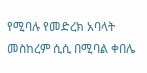የሚባሉ የመድረክ አባላት መስከረም ሲሲ በሚባል ቀበሌ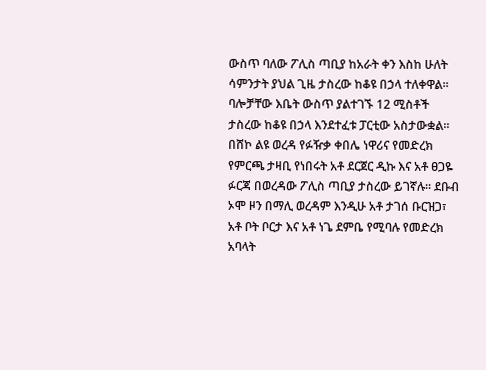ውስጥ ባለው ፖሊስ ጣቢያ ከአራት ቀን እስከ ሁለት ሳምንታት ያህል ጊዜ ታስረው ከቆዩ በኃላ ተለቀዋል፡፡ ባሎቻቸው እቤት ውስጥ ያልተገኙ 12 ሚስቶች ታስረው ከቆዩ በኃላ እንደተፈቱ ፓርቲው አስታውቋል። በሸኮ ልዩ ወረዳ የፉዥቃ ቀበሌ ነዋሪና የመድረክ የምርጫ ታዛቢ የነበሩት አቶ ደርጀር ዲኩ እና አቶ ፀጋዬ ፉርጃ በወረዳው ፖሊስ ጣቢያ ታስረው ይገኛሉ። ደቡብ ኦሞ ዞን በማሊ ወረዳም እንዲሁ አቶ ታገሰ ቡርዝጋ፣ አቶ ቦት ቦርታ እና አቶ ነጌ ደምቤ የሚባሉ የመድረክ አባላት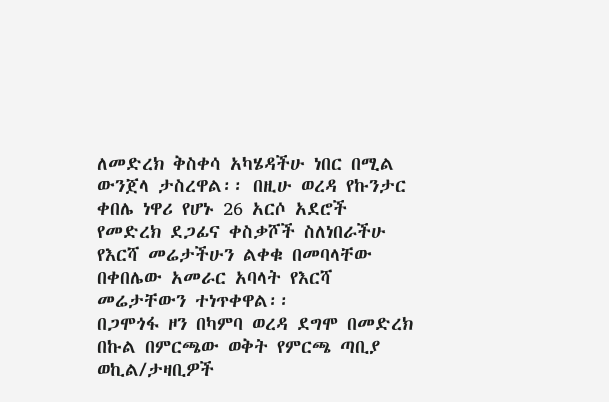ለመድረክ ቅስቀሳ አካሄዳችሁ ነበር በሚል ውንጀላ ታስረዋል፡፡ በዚሁ ወረዳ የኩንታር ቀበሌ ነዋሪ የሆኑ 26 አርሶ አደሮች የመድረክ ደጋፊና ቀስቃሾች ስለነበራችሁ የእርሻ መሬታችሁን ልቀቁ በመባላቸው በቀበሌው አመራር አባላት የእርሻ መሬታቸውን ተነጥቀዋል፡፡
በጋሞጎፋ ዞን በካምባ ወረዳ ደግሞ በመድረክ በኩል በምርጫው ወቅት የምርጫ ጣቢያ ወኪል/ታዛቢዎች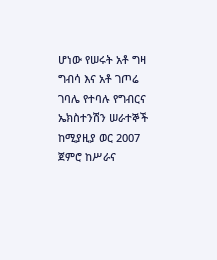ሆነው የሠሩት አቶ ግዛ ግብሳ እና አቶ ገጦሬ ገባሌ የተባሉ የግብርና ኤክስተንሽን ሠራተኞች ከሚያዚያ ወር 2007 ጀምሮ ከሥራና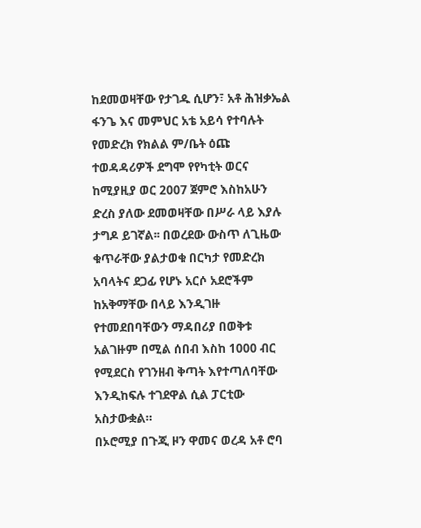ከደመወዛቸው የታገዱ ሲሆን፣ አቶ ሕዝቃኤል ፋንጌ እና መምህር አቴ አይሳ የተባሉት የመድረክ የክልል ም/ቤት ዕጩ ተወዳዳሪዎች ደግሞ የየካቲት ወርና ከሚያዚያ ወር 2007 ጀምሮ እስከአሁን ድረስ ያለው ደመወዛቸው በሥራ ላይ እያሉ ታግዶ ይገኛል፡፡ በወረደው ውስጥ ለጊዜው ቁጥራቸው ያልታወቁ በርካታ የመድረክ አባላትና ደጋፊ የሆኑ አርሶ አደሮችም ከአቅማቸው በላይ እንዲገዙ የተመደበባቸውን ማዳበሪያ በወቅቱ አልገዙም በሚል ሰበብ እስከ 1000 ብር የሚደርስ የገንዘብ ቅጣት እየተጣለባቸው እንዲከፍሉ ተገደዋል ሲል ፓርቲው አስታውቋል።
በኦሮሚያ በጉጂ ዞን ዋመና ወረዳ አቶ ሮባ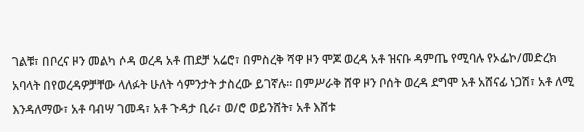ገልቹ፣ በቦረና ዞን መልካ ሶዳ ወረዳ አቶ ጠደቻ አሬሮ፣ በምስረቅ ሻዋ ዞን ሞጆ ወረዳ አቶ ዝናቡ ዳምጤ የሚባሉ የኦፌኮ/መድረክ አባላት በየወረዳዎቻቸው ላለፉት ሁለት ሳምንታት ታስረው ይገኛሉ፡፡ በምሥራቅ ሸዋ ዞን ቦሰት ወረዳ ደግሞ አቶ አሸናፊ ነጋሽ፣ አቶ ለሚ እንዳለማው፣ አቶ ባብሣ ገመዳ፣ አቶ ጉዳታ ቢራ፣ ወ/ሮ ወይንሸት፣ አቶ እሸቱ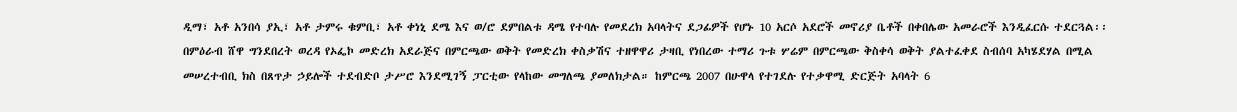ዲማ፣ አቶ አንበሳ ያኢ፣ አቶ ታምሩ ቁምቢ፣ አቶ ቀነኒ ደሜ እና ወ/ሮ ደምበልቱ ዳሜ የተባሉ የመደረክ አባላትና ደጋፊዎች የሆኑ 10 አርሶ አደሮች መኖሪያ ቤቶች በቀበሌው አመራሮች እንዲፈርሱ ተደርጓል፡፡ በምዕራብ ሸዋ ግንደበረት ወረዳ የኦፌኮ መድረክ አደራጅና በምርጫው ወቅት የመድረክ ቀስቃሽና ተዘዋዋሪ ታዛቢ የነበረው ተማሪ ጉቱ ሦሬም በምርጫው ቅስቀሳ ወቅት ያልተፈቀደ ስብሰባ አካሄደሃል በሚል መሠረተብቢ ክስ በጸጥታ ኃይሎች ተደብድቦ ታሥሮ እንደሚገኝ ፓርቲው የላከው መግለጫ ያመለክታል። ከምርጫ 2007 በሁዋላ የተገደሉ የተቃዋሚ ድርጅት አባላት 6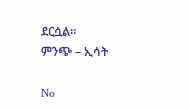ደርሷል።
ምንጭ – ኢሳት

No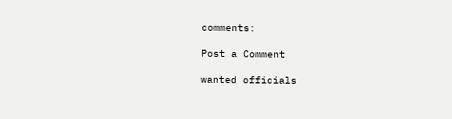comments:

Post a Comment

wanted officials